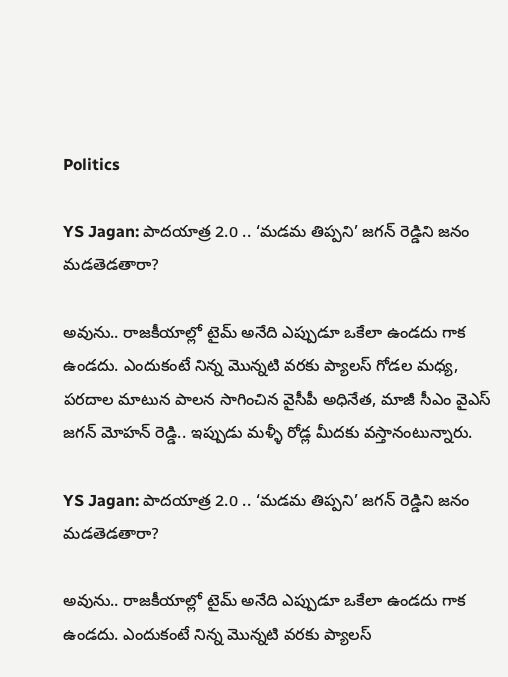Politics

YS Jagan: పాదయాత్ర 2.0 .. ‘మడమ తిప్పని’ జగన్ రెడ్డిని జనం మడతెడతారా?

అవును.. రాజకీయాల్లో టైమ్ అనేది ఎప్పుడూ ఒకేలా ఉండదు గాక ఉండదు. ఎందుకంటే నిన్న మొన్నటి వరకు ప్యాలస్ గోడల మధ్య, పరదాల మాటున పాలన సాగించిన వైసీపీ అధినేత, మాజీ సీఎం వైఎస్ జగన్ మోహన్ రెడ్డి.. ఇప్పుడు మళ్ళీ రోడ్ల మీదకు వస్తానంటున్నారు.

YS Jagan: పాదయాత్ర 2.0 .. ‘మడమ తిప్పని’ జగన్ రెడ్డిని జనం మడతెడతారా?

అవును.. రాజకీయాల్లో టైమ్ అనేది ఎప్పుడూ ఒకేలా ఉండదు గాక ఉండదు. ఎందుకంటే నిన్న మొన్నటి వరకు ప్యాలస్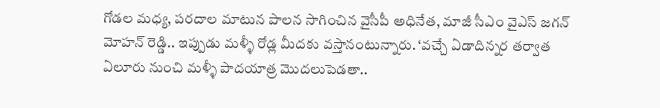గోడల మధ్య, పరదాల మాటున పాలన సాగించిన వైసీపీ అధినేత, మాజీ సీఎం వైఎస్ జగన్ మోహన్ రెడ్డి.. ఇప్పుడు మళ్ళీ రోడ్ల మీదకు వస్తానంటున్నారు. ‘వచ్చే ఏడాదిన్నర తర్వాత ఏలూరు నుంచి మళ్ళీ పాదయాత్ర మొదలుపెడతా..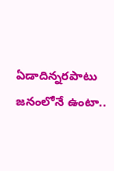ఏడాదిన్నరపాటు జనంలోనే ఉంటా..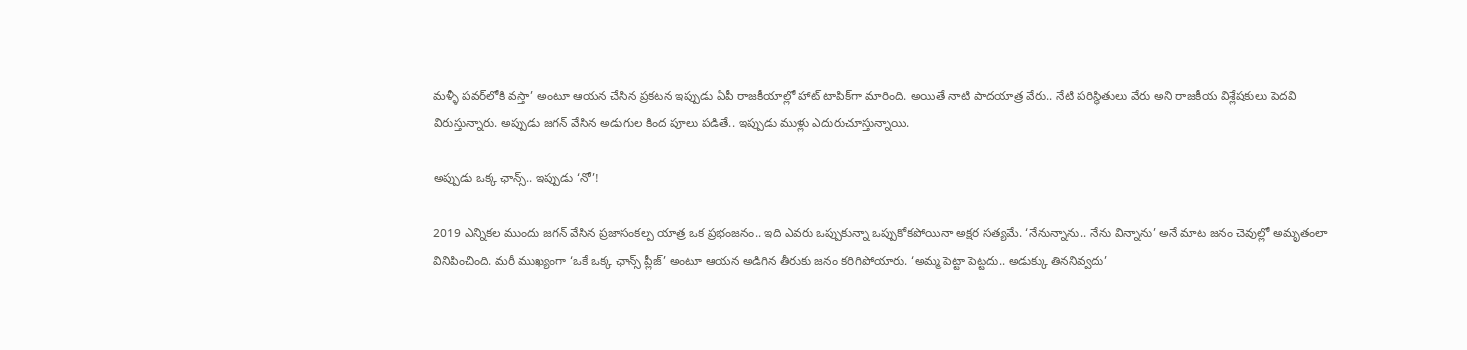మళ్ళీ పవర్‌లోకి వస్తా’ అంటూ ఆయన చేసిన ప్రకటన ఇప్పుడు ఏపీ రాజకీయాల్లో హాట్ టాపిక్‌గా మారింది. అయితే నాటి పాదయాత్ర వేరు.. నేటి పరిస్థితులు వేరు అని రాజకీయ విశ్లేషకులు పెదవి విరుస్తున్నారు. అప్పుడు జగన్ వేసిన అడుగుల కింద పూలు పడితే.. ఇప్పుడు ముళ్లు ఎదురుచూస్తున్నాయి.

అప్పుడు ఒక్క ఛాన్స్.. ఇప్పుడు ‘నో’!

2019 ఎన్నికల ముందు జగన్ వేసిన ప్రజాసంకల్ప యాత్ర ఒక ప్రభంజనం.. ఇది ఎవరు ఒప్పుకున్నా ఒప్పుకోకపోయినా అక్షర సత్యమే. ‘నేనున్నాను.. నేను విన్నాను’ అనే మాట జనం చెవుల్లో అమృతంలా వినిపించింది. మరీ ముఖ్యంగా ‘ఒకే ఒక్క ఛాన్స్ ప్లీజ్’ అంటూ ఆయన అడిగిన తీరుకు జనం కరిగిపోయారు. ‘అమ్మ పెట్టా పెట్టదు.. అడుక్కు తిననివ్వదు’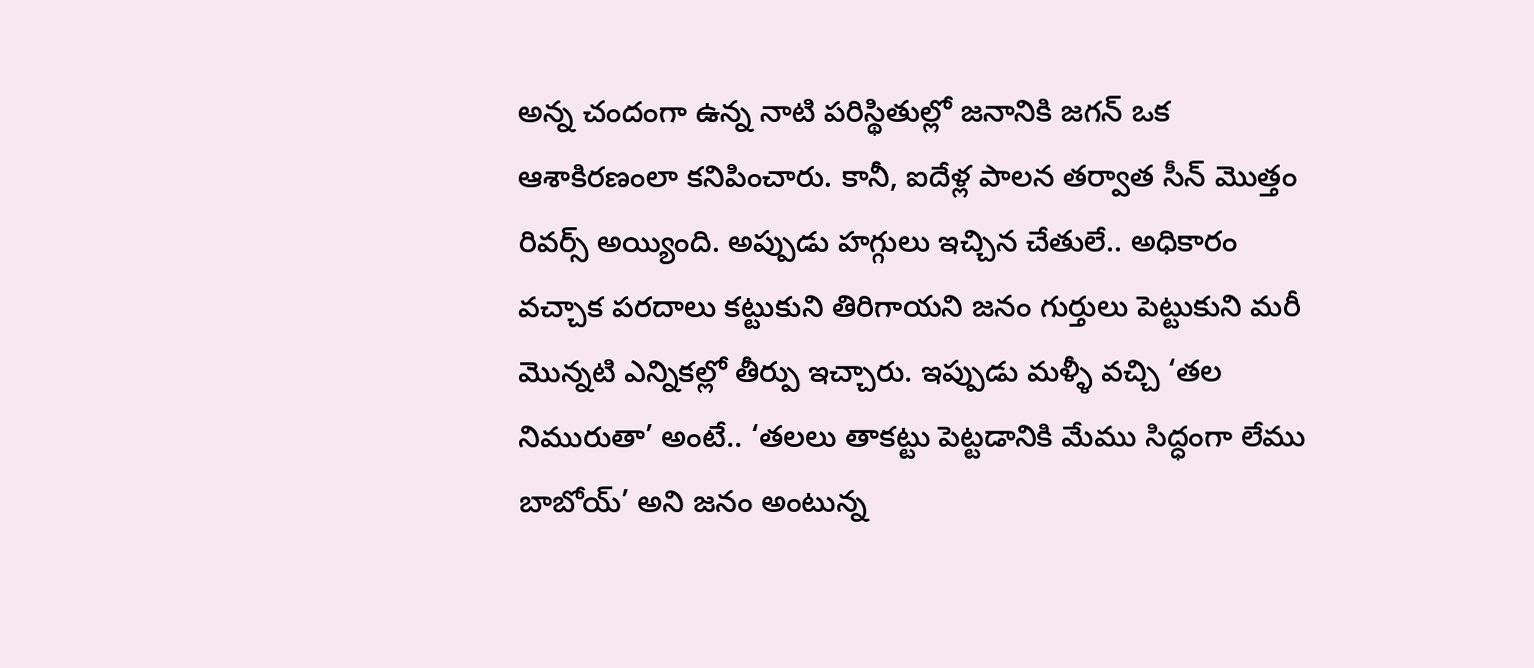అన్న చందంగా ఉన్న నాటి పరిస్థితుల్లో జనానికి జగన్ ఒక ఆశాకిరణంలా కనిపించారు. కానీ, ఐదేళ్ల పాలన తర్వాత సీన్ మొత్తం రివర్స్ అయ్యింది. అప్పుడు హగ్గులు ఇచ్చిన చేతులే.. అధికారం వచ్చాక పరదాలు కట్టుకుని తిరిగాయని జనం గుర్తులు పెట్టుకుని మరీ మొన్నటి ఎన్నికల్లో తీర్పు ఇచ్చారు. ఇప్పుడు మళ్ళీ వచ్చి ‘తల నిమురుతా’ అంటే.. ‘తలలు తాకట్టు పెట్టడానికి మేము సిద్ధంగా లేము బాబోయ్’ అని జనం అంటున్న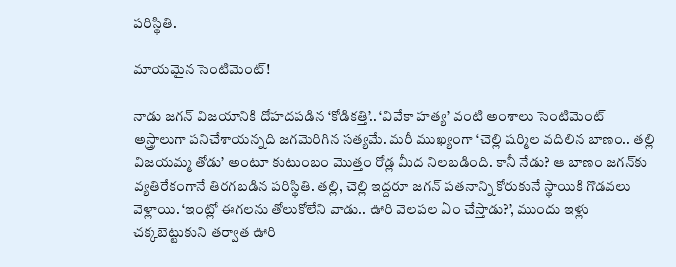పరిస్థితి.

మాయమైన సెంటిమెంట్!

నాడు జగన్ విజయానికి దోహదపడిన ‘కోడికత్తి’.. ‘వివేకా హత్య’ వంటి అంశాలు సెంటిమెంట్ అస్త్రాలుగా పనిచేశాయన్నది జగమెరిగిన సత్యమే. మరీ ముఖ్యంగా ‘చెల్లి షర్మిల వదిలిన బాణం.. తల్లి విజయమ్మ తోడు’ అంటూ కుటుంబం మొత్తం రోడ్ల మీద నిలబడింది. కానీ నేడు? ఆ బాణం జగన్‌కు వ్యతిరేకంగానే తిరగబడిన పరిస్థితి. తల్లి, చెల్లి ఇద్దరూ జగన్ పతనాన్ని కోరుకునే స్థాయికి గొడవలు వెళ్లాయి. ‘ఇంట్లో ఈగలను తోలుకోలేని వాడు.. ఊరి వెలపల ఏం చేస్తాడు?’, ముందు ఇళ్లు చక్కబెట్టుకుని తర్వాత ఊరి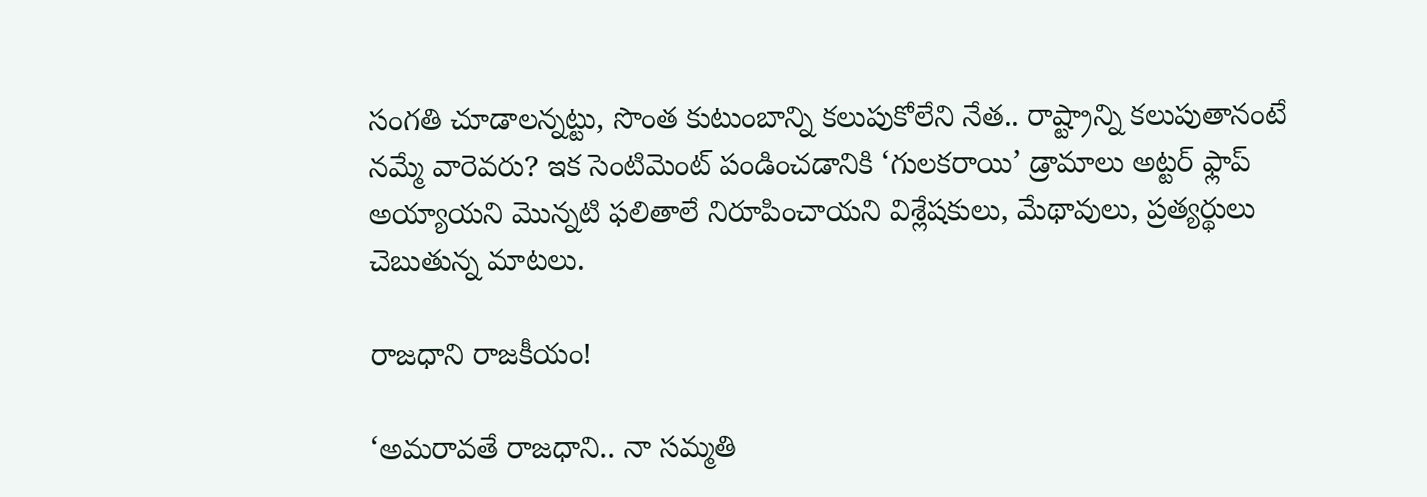సంగతి చూడాలన్నట్టు, సొంత కుటుంబాన్ని కలుపుకోలేని నేత.. రాష్ట్రాన్ని కలుపుతానంటే నమ్మే వారెవరు? ఇక సెంటిమెంట్ పండించడానికి ‘గులకరాయి’ డ్రామాలు అట్టర్ ఫ్లాప్ అయ్యాయని మొన్నటి ఫలితాలే నిరూపించాయని విశ్లేషకులు, మేథావులు, ప్రత్యర్థులు చెబుతున్న మాటలు.

రాజధాని రాజకీయం!

‘అమరావతే రాజధాని.. నా సమ్మతి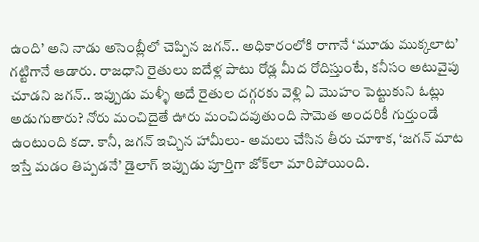ఉంది’ అని నాడు అసెంబ్లీలో చెప్పిన జగన్.. అధికారంలోకి రాగానే ‘మూడు ముక్కలాట’ గట్టిగానే ఆడారు. రాజధాని రైతులు ఐదేళ్ల పాటు రోడ్ల మీద రోదిస్తుంటే, కనీసం అటువైపు చూడని జగన్.. ఇప్పుడు మళ్ళీ అదే రైతుల దగ్గరకు వెళ్లి ఏ మొహం పెట్టుకుని ఓట్లు అడుగుతారు? నోరు మంచిదైతే ఊరు మంచిదవుతుంది సామెత అందరికీ గుర్తుండే ఉంటుంది కదా. కానీ, జగన్ ఇచ్చిన హామీలు- అమలు చేసిన తీరు చూశాక, ‘జగన్ మాట ఇస్తే మడం తిప్పడనే’ డైలాగ్ ఇప్పుడు పూర్తిగా జోక్‌లా మారిపోయింది.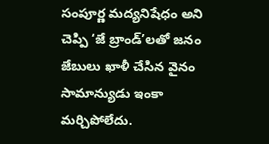సంపూర్ణ మద్యనిషేధం అని చెప్పి ‘జే బ్రాండ్’లతో జనం జేబులు ఖాళీ చేసిన వైనం సామాన్యుడు ఇంకా మర్చిపోలేదు.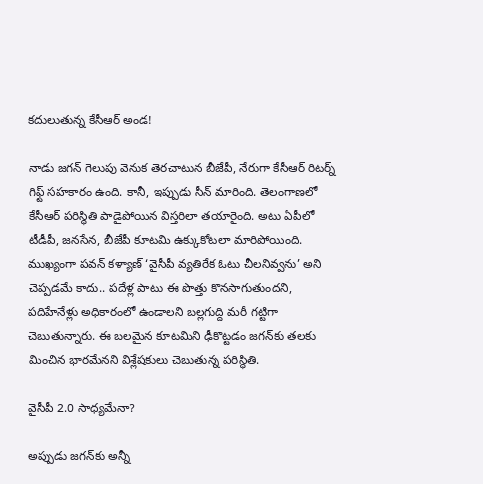కదులుతున్న కేసీఆర్ అండ!

నాడు జగన్ గెలుపు వెనుక తెరచాటున బీజేపీ, నేరుగా కేసీఆర్ రిటర్న్ గిఫ్ట్ సహకారం ఉంది. కానీ, ఇప్పుడు సీన్ మారింది. తెలంగాణలో కేసీఆర్ పరిస్థితి పాడైపోయిన విస్తరిలా తయారైంది. అటు ఏపీలో టీడీపీ, జనసేన, బీజేపీ కూటమి ఉక్కుకోటలా మారిపోయింది. ముఖ్యంగా పవన్ కళ్యాణ్ ‘వైసీపీ వ్యతిరేక ఓటు చీలనివ్వను’ అని చెప్పడమే కాదు.. పదేళ్ల పాటు ఈ పొత్తు కొనసాగుతుందని, పదిహేనేళ్లు అధికారంలో ఉండాలని బల్లగుద్ది మరీ గట్టిగా చెబుతున్నారు. ఈ బలమైన కూటమిని ఢీకొట్టడం జగన్‌కు తలకు మించిన భారమేనని విశ్లేషకులు చెబుతున్న పరిస్థితి.

వైసీపీ 2.0 సాధ్యమేనా?

అప్పుడు జగన్‌కు అన్నీ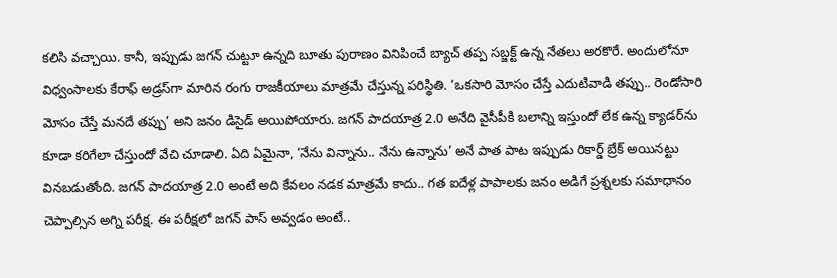కలిసి వచ్చాయి. కానీ, ఇప్పుడు జగన్ చుట్టూ ఉన్నది బూతు పురాణం వినిపించే బ్యాచ్ తప్ప సబ్జక్ట్ ఉన్న నేతలు అరకొరే. అందులోనూ విధ్వంసాలకు కేరాఫ్ అడ్రస్‌గా మారిన రంగు రాజకీయాలు మాత్రమే చేస్తున్న పరిస్థితి. ‘ఒకసారి మోసం చేస్తే ఎదుటివాడి తప్పు.. రెండోసారి మోసం చేస్తే మనదే తప్పు’ అని జనం డిసైడ్ అయిపోయారు. జగన్ పాదయాత్ర 2.0 అనేది వైసీపీకి బలాన్ని ఇస్తుందో లేక ఉన్న క్యాడర్‌ను కూడా కరిగేలా చేస్తుందో వేచి చూడాలి. ఏది ఏమైనా, ‘నేను విన్నాను.. నేను ఉన్నాను’ అనే పాత పాట ఇప్పుడు రికార్డ్ బ్రేక్ అయినట్టు వినబడుతోంది. జగన్ పాదయాత్ర 2.0 అంటే అది కేవలం నడక మాత్రమే కాదు.. గత ఐదేళ్ల పాపాలకు జనం అడిగే ప్రశ్నలకు సమాధానం చెప్పాల్సిన అగ్ని పరీక్ష. ఈ పరీక్షలో జగన్ పాస్ అవ్వడం అంటే..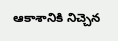ఆకాశానికి నిచ్చెన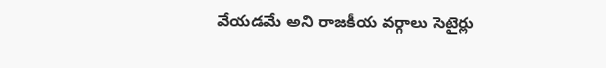వేయడమే అని రాజకీయ వర్గాలు సెటైర్లు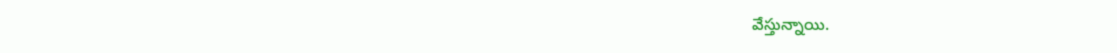వేస్తున్నాయి.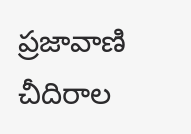ప్రజావాణి చీదిరాల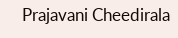Prajavani Cheedirala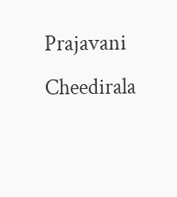Prajavani Cheedirala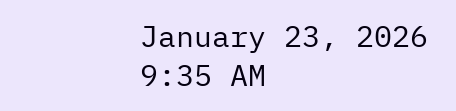January 23, 2026 9:35 AM